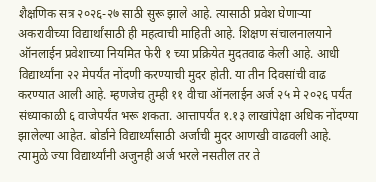शैक्षणिक सत्र २०२६-२७ साठी सुरू झाले आहे. त्यासाठी प्रवेश घेणाऱ्या अकरावीच्या विद्यार्थांसाठी ही महत्वाची माहिती आहे. शिक्षण संचालनालयाने ऑनलाईन प्रवेशाच्या नियमित फेरी १ च्या प्रक्रियेत मुदतवाढ केली आहे. आधी विद्यार्थ्यांना २२ मेपर्यंत नोंदणी करण्याची मुदर होती. या तीन दिवसांची वाढ करण्यात आली आहे. म्हणजेच तुम्ही ११ वीचा ऑनलाईन अर्ज २५ मे २०२६ पर्यंत संध्याकाळी ६ वाजेपर्यंत भरू शकता. आत्तापर्यंत १.१३ लाखांपेक्षा अधिक नोंदण्या झालेल्या आहेत. बोर्डाने विद्यार्थ्यांसाठी अर्जाची मुदर आणखी वाढवली आहे. त्यामुळे ज्या विद्यार्थ्यांनी अजुनही अर्ज भरले नसतील तर ते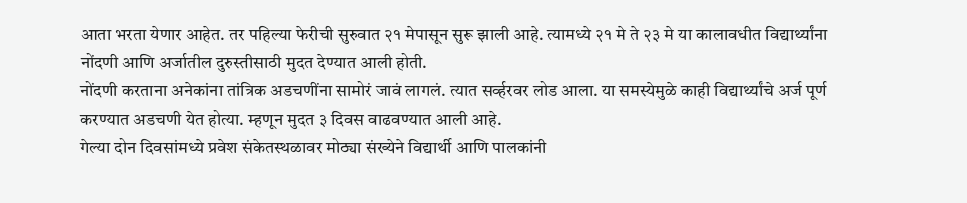आता भरता येणार आहेत. तर पहिल्या फेरीची सुरुवात २१ मेपासून सुरू झाली आहे. त्यामध्ये २१ मे ते २३ मे या कालावधीत विद्यार्थ्यांना नोंदणी आणि अर्जातील दुरुस्तीसाठी मुदत देण्यात आली होती.
नोंदणी करताना अनेकांना तांत्रिक अडचणींना सामोरं जावं लागलं. त्यात सर्व्हरवर लोड आला. या समस्येमुळे काही विद्यार्थ्यांचे अर्ज पूर्ण करण्यात अडचणी येत होत्या. म्हणून मुदत ३ दिवस वाढवण्यात आली आहे.
गेल्या दोन दिवसांमध्ये प्रवेश संकेतस्थळावर मोठ्या संख्येने विद्यार्थी आणि पालकांनी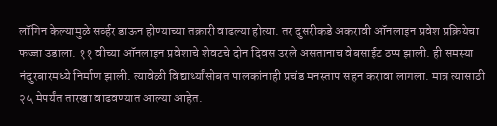लॉगिन केल्यामुळे सर्व्हर डाऊन होण्याच्या तक्रारी वाढल्या होत्या. तर दुसरीकडे अकरावी ऑनलाइन प्रवेश प्रक्रियेचा फज्जा उडाला. ११ वीच्या ऑनलाइन प्रवेशाचे शेवटचे दोन दिवस उरले असतानाच वेबसाईट ठप्प झाली. ही समस्या नंदुरबारमध्ये निर्माण झाली. त्यावेळी विद्यार्थ्यांसोबत पालकांनाही प्रचंड मनस्ताप सहन करावा लागला. मात्र त्यासाठी २५ मेपर्यंत तारखा वाढवण्यात आल्या आहेत.